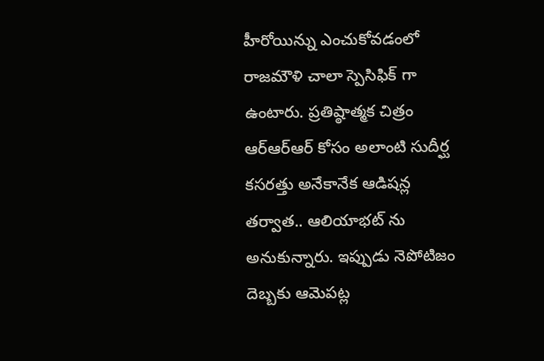హీరోయిన్ను ఎంచుకోవడంలో రాజమౌళి చాలా స్పెసిఫిక్ గా ఉంటారు. ప్రతిష్ఠాత్మక చిత్రం ఆర్ఆర్ఆర్ కోసం అలాంటి సుదీర్ఘ కసరత్తు అనేకానేక ఆడిషన్ల తర్వాత.. ఆలియాభట్ ను అనుకున్నారు. ఇప్పుడు నెపోటిజం దెబ్బకు ఆమెపట్ల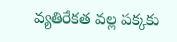వ్యతిరేకత వల్ల పక్కకు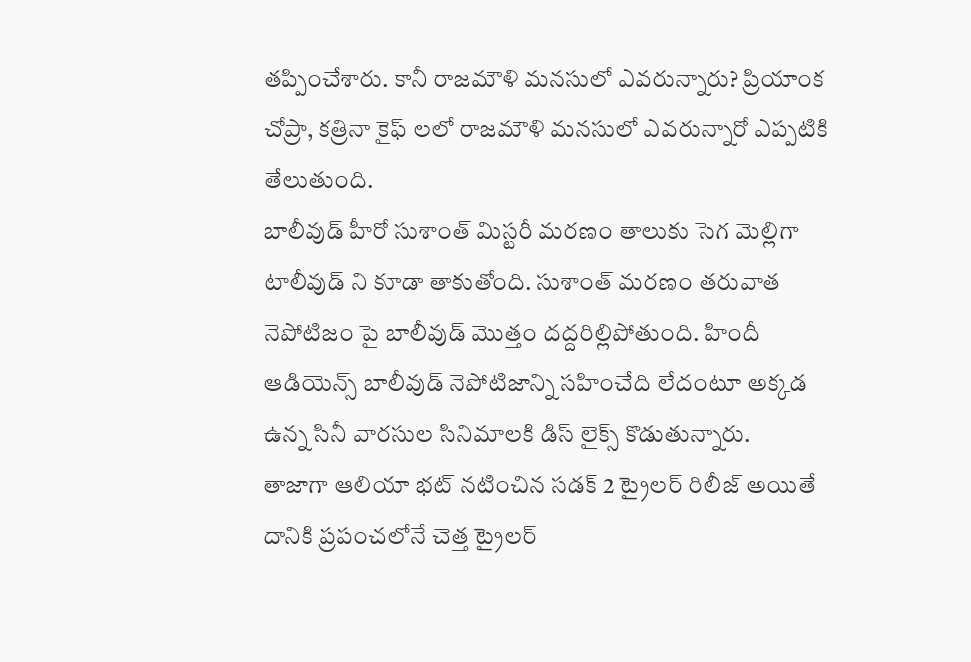తప్పించేశారు. కానీ రాజమౌళి మనసులో ఎవరున్నారు? ప్రియాంక చోప్రా, కత్రినా కైఫ్ లలో రాజమౌళి మనసులో ఎవరున్నారో ఎప్పటికి తేలుతుంది.
బాలీవుడ్ హీరో సుశాంత్ మిస్టరీ మరణం తాలుకు సెగ మెల్లిగా టాలీవుడ్ ని కూడా తాకుతోంది. సుశాంత్ మరణం తరువాత నెపోటిజం పై బాలీవుడ్ మొత్తం దద్దరిల్లిపోతుంది. హిందీ ఆడియెన్స్ బాలీవుడ్ నెపోటిజాన్ని సహించేది లేదంటూ అక్కడ ఉన్న సినీ వారసుల సినిమాలకి డిస్ లైక్స్ కొడుతున్నారు.
తాజాగా ఆలియా భట్ నటించిన సడక్ 2 ట్రైలర్ రిలీజ్ అయితే దానికి ప్రపంచలోనే చెత్త ట్రైలర్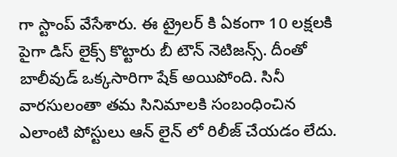గా స్టాంప్ వేసేశారు. ఈ ట్రైలర్ కి ఏకంగా 10 లక్షలకి పైగా డిస్ లైక్స్ కొట్టారు బీ టౌన్ నెటిజన్స్. దీంతో బాలీవుడ్ ఒక్కసారిగా షేక్ అయిపోంది. సినీ వారసులంతా తమ సినిమాలకి సంబంధించిన ఎలాంటి పోస్టులు ఆన్ లైన్ లో రిలీజ్ చేయడం లేదు.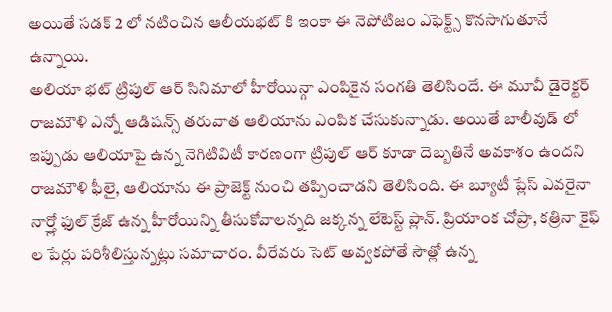అయితే సడక్ 2 లో నటించిన ఆలీయభట్ కి ఇంకా ఈ నెపోటిజం ఎఫెక్ట్స్ కొనసాగుతూనే ఉన్నాయి.
అలియా భట్ ట్రిపుల్ ఆర్ సినిమాలో హీరోయిన్గా ఎంపికైన సంగతి తెలిసిందే. ఈ మూవీ డైరెక్టర్ రాజమౌళి ఎన్నో ఆడిషన్స్ తరువాత ఆలియాను ఎంపిక చేసుకున్నాడు. అయితే బాలీవుడ్ లో ఇప్పుడు ఆలియాపై ఉన్న నెగిటివిటీ కారణంగా ట్రిపుల్ ఆర్ కూడా దెబ్బతినే అవకాశం ఉందని రాజమౌళి ఫీలై, ఆలియాను ఈ ప్రాజెక్ట్ నుంచి తప్పించాడని తెలిసింది. ఈ బ్యూటీ ప్లేస్ ఎవరైనా నార్త్లో ఫుల్ క్రేజ్ ఉన్న హీరోయిన్ని తీసుకోవాలన్నది జక్కన్న లేటెస్ట్ ప్లాన్. ప్రియాంక చోప్రా, కత్రినా కైఫ్ ల పేర్లు పరిశీలిస్తున్నట్లు సమాచారం. వీరేవరు సెట్ అవ్వకపోతే సౌత్లో ఉన్న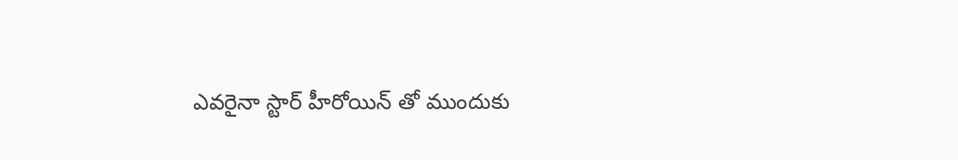ఎవరైనా స్టార్ హీరోయిన్ తో ముందుకు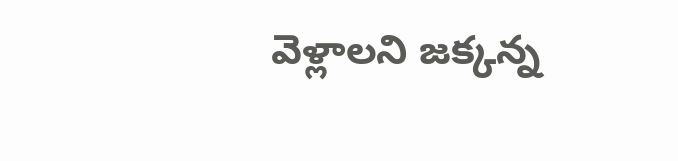వెళ్లాలని జక్కన్న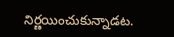నిర్ణయించుకున్నాడట.